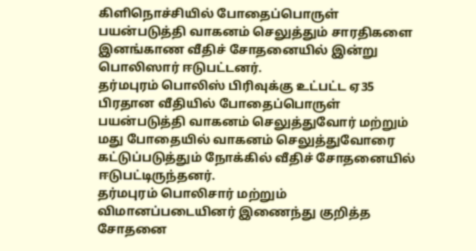கிளிநொச்சியில் போதைப்பொருள் பயன்படுத்தி வாகனம் செலுத்தும் சாரதிகளை இனங்காண வீதிச் சோதனையில் இன்று பொலிஸார் ஈடுபட்டனர்.
தர்மபுரம் பொலிஸ் பிரிவுக்கு உட்பட்ட ஏ35 பிரதான வீதியில் போதைப்பொருள் பயன்படுத்தி வாகனம் செலுத்துவோர் மற்றும் மது போதையில் வாகனம் செலுத்துவோரை கட்டுப்படுத்தும் நோக்கில் வீதிச் சோதனையில் ஈடுபட்டிருந்தனர்.
தர்மபுரம் பொலிசார் மற்றும் விமானப்படையினர் இணைந்து குறித்த சோதனை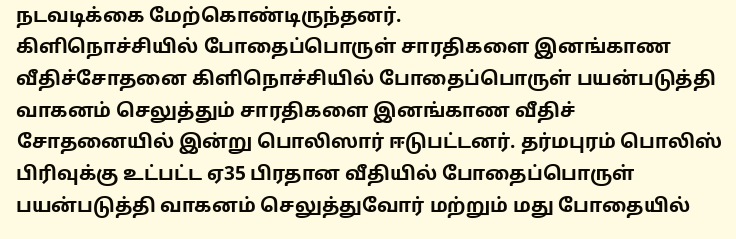நடவடிக்கை மேற்கொண்டிருந்தனர்.
கிளிநொச்சியில் போதைப்பொருள் சாரதிகளை இனங்காண வீதிச்சோதனை கிளிநொச்சியில் போதைப்பொருள் பயன்படுத்தி வாகனம் செலுத்தும் சாரதிகளை இனங்காண வீதிச் சோதனையில் இன்று பொலிஸார் ஈடுபட்டனர். தர்மபுரம் பொலிஸ் பிரிவுக்கு உட்பட்ட ஏ35 பிரதான வீதியில் போதைப்பொருள் பயன்படுத்தி வாகனம் செலுத்துவோர் மற்றும் மது போதையில்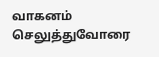வாகனம் செலுத்துவோரை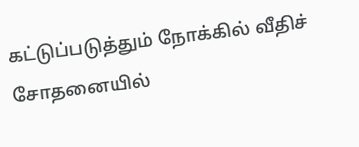கட்டுப்படுத்தும் நோக்கில் வீதிச் சோதனையில்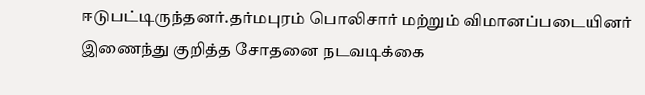ஈடுபட்டிருந்தனர்.தர்மபுரம் பொலிசார் மற்றும் விமானப்படையினர் இணைந்து குறித்த சோதனை நடவடிக்கை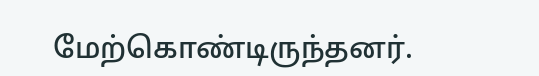மேற்கொண்டிருந்தனர்.